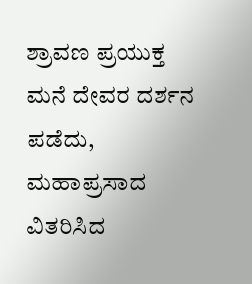ಶ್ರಾವಣ ಪ್ರಯುಕ್ತ ಮನೆ ದೇವರ ದರ್ಶನ ಪಡೆದು, ಮಹಾಪ್ರಸಾದ ವಿತರಿಸಿದ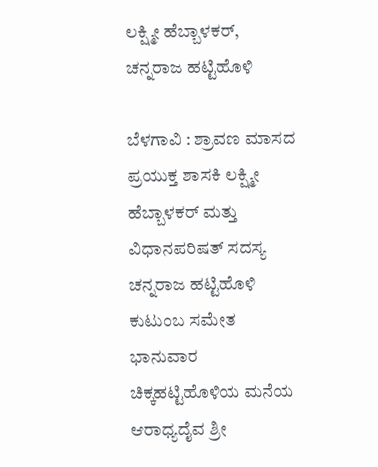ಲಕ್ಷ್ಮೀ ಹೆಬ್ಬಾಳಕರ್, ಚನ್ನರಾಜ ಹಟ್ಟಿಹೊಳಿ

ಬೆಳಗಾವಿ : ಶ್ರಾವಣ ಮಾಸದ ಪ್ರಯುಕ್ತ ಶಾಸಕಿ ಲಕ್ಷ್ಮೀ ಹೆಬ್ಬಾಳಕರ್ ಮತ್ತು ವಿಧಾನಪರಿಷತ್ ಸದಸ್ಯ ಚನ್ನರಾಜ ಹಟ್ಟಿಹೊಳಿ ಕುಟುಂಬ ಸಮೇತ ಭಾನುವಾರ ಚಿಕ್ಕಹಟ್ಟಿಹೊಳಿಯ ಮನೆಯ ಆರಾಧ್ಯದೈವ ಶ್ರೀ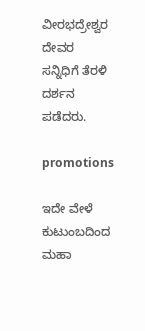ವೀರಭದ್ರೇಶ್ವರ ದೇವರ ಸನ್ನಿಧಿಗೆ ತೆರಳಿ ದರ್ಶನ ಪಡೆದರು.

promotions

ಇದೇ ವೇಳೆ ಕುಟುಂಬದಿಂದ ಮಹಾ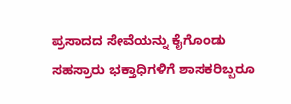ಪ್ರಸಾದದ ಸೇವೆಯನ್ನು ಕೈಗೊಂಡು ಸಹಸ್ರಾರು ಭಕ್ತಾಧಿಗಳಿಗೆ ಶಾಸಕರಿಬ್ಬರೂ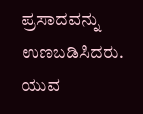ಪ್ರಸಾದವನ್ನು ಉಣಬಡಿಸಿದರು. ಯುವ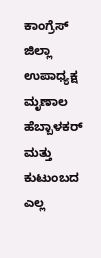ಕಾಂಗ್ರೆಸ್ ಜಿಲ್ಲಾ ಉಪಾಧ್ಯಕ್ಷ ಮೃಣಾಲ ಹೆಬ್ಬಾಳಕರ್ ಮತ್ತು ಕುಟುಂಬದ ಎಲ್ಲ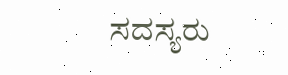ಸದಸ್ಯರು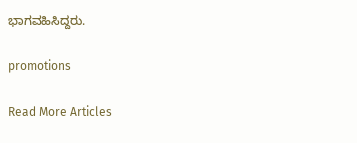ಭಾಗವಹಿಸಿದ್ದರು.

promotions

Read More Articles